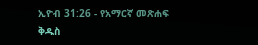ኢዮብ 31:26 - የአማርኛ መጽሐፍ ቅዱስ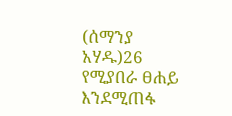(ሰማንያ አሃዱ)26 የሚያበራ ፀሐይ እንደሚጠፋ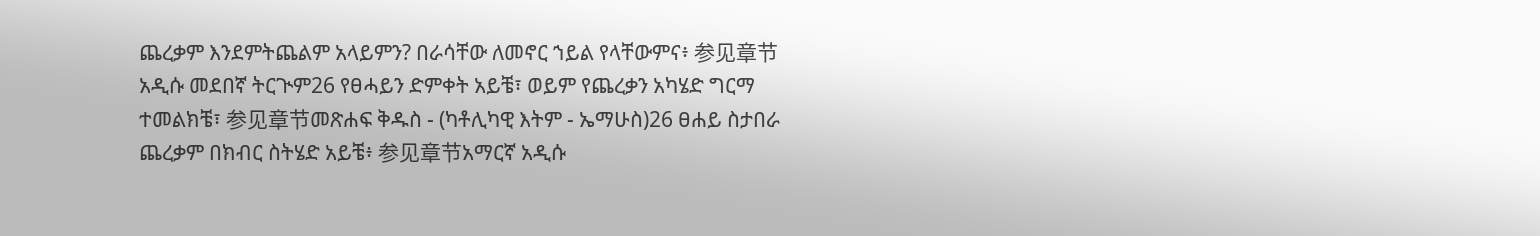ጨረቃም እንደምትጨልም አላይምን? በራሳቸው ለመኖር ኀይል የላቸውምና፥ 参见章节አዲሱ መደበኛ ትርጒም26 የፀሓይን ድምቀት አይቼ፣ ወይም የጨረቃን አካሄድ ግርማ ተመልክቼ፣ 参见章节መጽሐፍ ቅዱስ - (ካቶሊካዊ እትም - ኤማሁስ)26 ፀሐይ ስታበራ ጨረቃም በክብር ስትሄድ አይቼ፥ 参见章节አማርኛ አዲሱ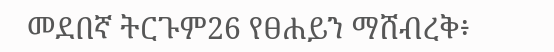መደበኛ ትርጉም26 የፀሐይን ማሸብረቅ፥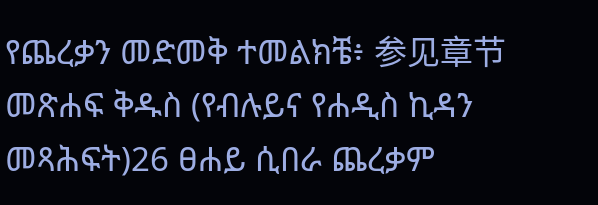የጨረቃን መድመቅ ተመልክቼ፥ 参见章节መጽሐፍ ቅዱስ (የብሉይና የሐዲስ ኪዳን መጻሕፍት)26 ፀሐይ ሲበራ ጨረቃም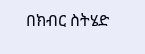በክብር ስትሄድ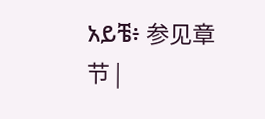አይቼ፥ 参见章节 |